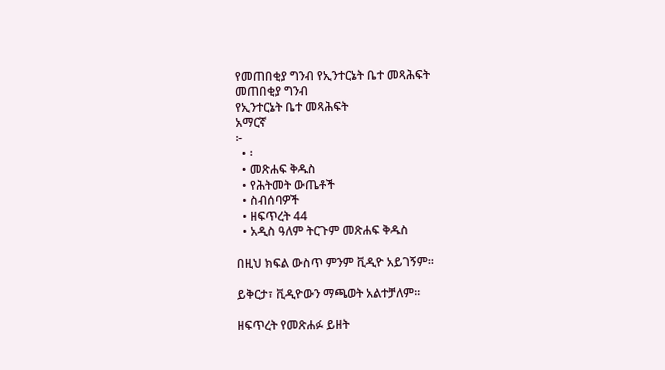የመጠበቂያ ግንብ የኢንተርኔት ቤተ መጻሕፍት
መጠበቂያ ግንብ
የኢንተርኔት ቤተ መጻሕፍት
አማርኛ
፦
  • ፡
  • መጽሐፍ ቅዱስ
  • የሕትመት ውጤቶች
  • ስብሰባዎች
  • ዘፍጥረት 44
  • አዲስ ዓለም ትርጉም መጽሐፍ ቅዱስ

በዚህ ክፍል ውስጥ ምንም ቪዲዮ አይገኝም።

ይቅርታ፣ ቪዲዮውን ማጫወት አልተቻለም።

ዘፍጥረት የመጽሐፉ ይዘት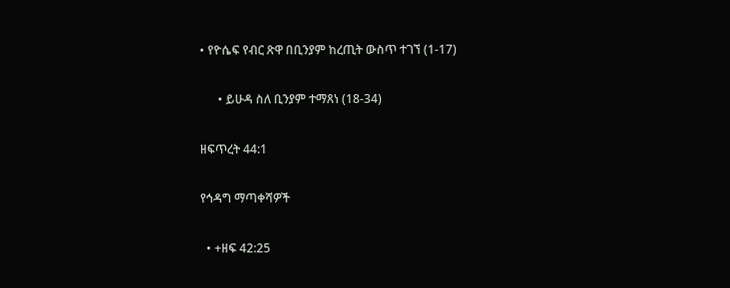• የዮሴፍ የብር ጽዋ በቢንያም ከረጢት ውስጥ ተገኘ (1-17)

      • ይሁዳ ስለ ቢንያም ተማጸነ (18-34)

ዘፍጥረት 44:1

የኅዳግ ማጣቀሻዎች

  • +ዘፍ 42:25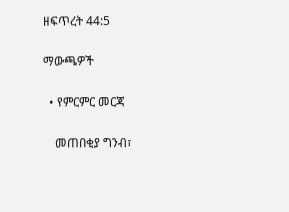ዘፍጥረት 44:5

ማውጫዎች

  • የምርምር መርጃ

    መጠበቂያ ግንብ፣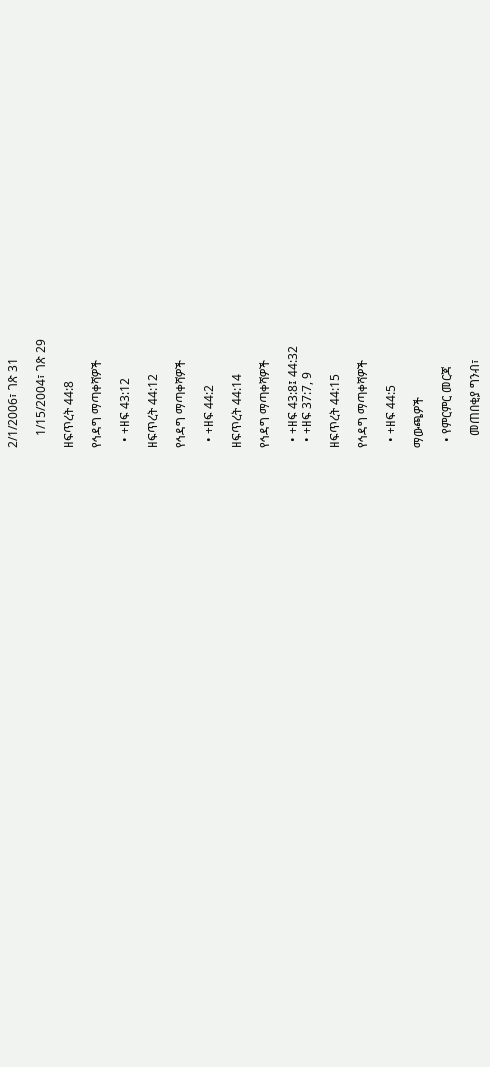2/1/2006፣ ገጽ 31

    1/15/2004፣ ገጽ 29

ዘፍጥረት 44:8

የኅዳግ ማጣቀሻዎች

  • +ዘፍ 43:12

ዘፍጥረት 44:12

የኅዳግ ማጣቀሻዎች

  • +ዘፍ 44:2

ዘፍጥረት 44:14

የኅዳግ ማጣቀሻዎች

  • +ዘፍ 43:8፤ 44:32
  • +ዘፍ 37:7, 9

ዘፍጥረት 44:15

የኅዳግ ማጣቀሻዎች

  • +ዘፍ 44:5

ማውጫዎች

  • የምርምር መርጃ

    መጠበቂያ ግንብ፣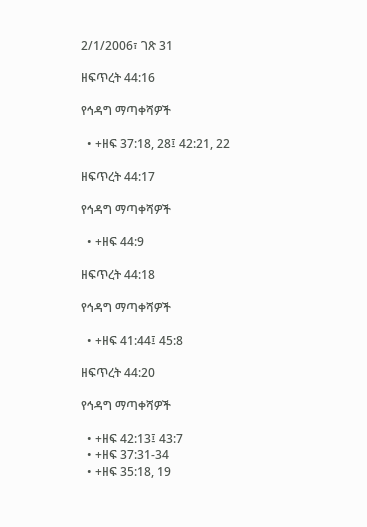2/1/2006፣ ገጽ 31

ዘፍጥረት 44:16

የኅዳግ ማጣቀሻዎች

  • +ዘፍ 37:18, 28፤ 42:21, 22

ዘፍጥረት 44:17

የኅዳግ ማጣቀሻዎች

  • +ዘፍ 44:9

ዘፍጥረት 44:18

የኅዳግ ማጣቀሻዎች

  • +ዘፍ 41:44፤ 45:8

ዘፍጥረት 44:20

የኅዳግ ማጣቀሻዎች

  • +ዘፍ 42:13፤ 43:7
  • +ዘፍ 37:31-34
  • +ዘፍ 35:18, 19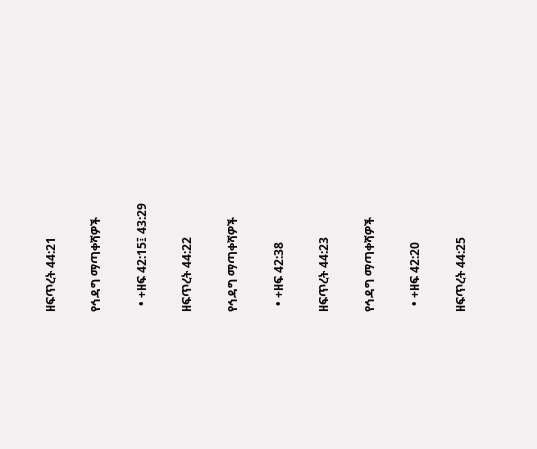ዘፍጥረት 44:21

የኅዳግ ማጣቀሻዎች

  • +ዘፍ 42:15፤ 43:29

ዘፍጥረት 44:22

የኅዳግ ማጣቀሻዎች

  • +ዘፍ 42:38

ዘፍጥረት 44:23

የኅዳግ ማጣቀሻዎች

  • +ዘፍ 42:20

ዘፍጥረት 44:25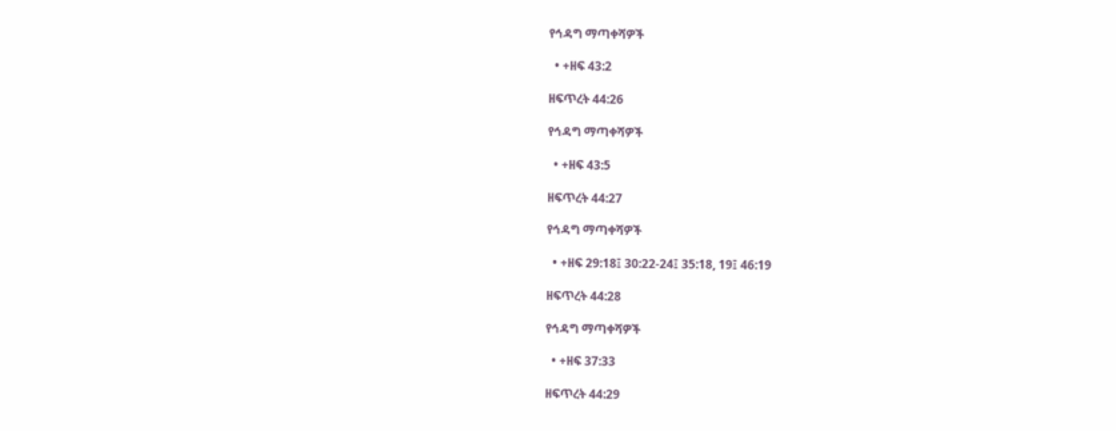የኅዳግ ማጣቀሻዎች

  • +ዘፍ 43:2

ዘፍጥረት 44:26

የኅዳግ ማጣቀሻዎች

  • +ዘፍ 43:5

ዘፍጥረት 44:27

የኅዳግ ማጣቀሻዎች

  • +ዘፍ 29:18፤ 30:22-24፤ 35:18, 19፤ 46:19

ዘፍጥረት 44:28

የኅዳግ ማጣቀሻዎች

  • +ዘፍ 37:33

ዘፍጥረት 44:29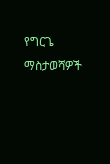የግርጌ ማስታወሻዎች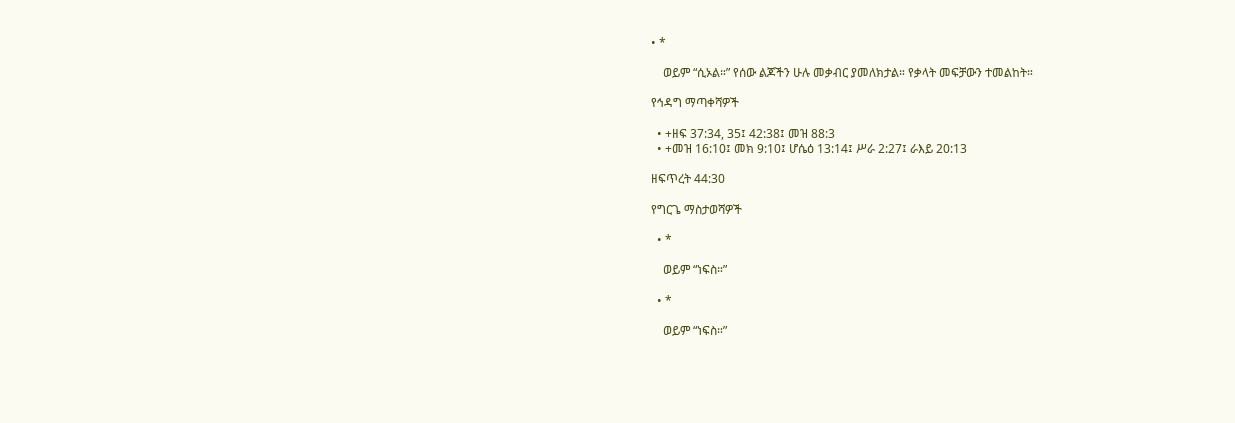• *

    ወይም “ሲኦል።” የሰው ልጆችን ሁሉ መቃብር ያመለክታል። የቃላት መፍቻውን ተመልከት።

የኅዳግ ማጣቀሻዎች

  • +ዘፍ 37:34, 35፤ 42:38፤ መዝ 88:3
  • +መዝ 16:10፤ መክ 9:10፤ ሆሴዕ 13:14፤ ሥራ 2:27፤ ራእይ 20:13

ዘፍጥረት 44:30

የግርጌ ማስታወሻዎች

  • *

    ወይም “ነፍስ።”

  • *

    ወይም “ነፍስ።”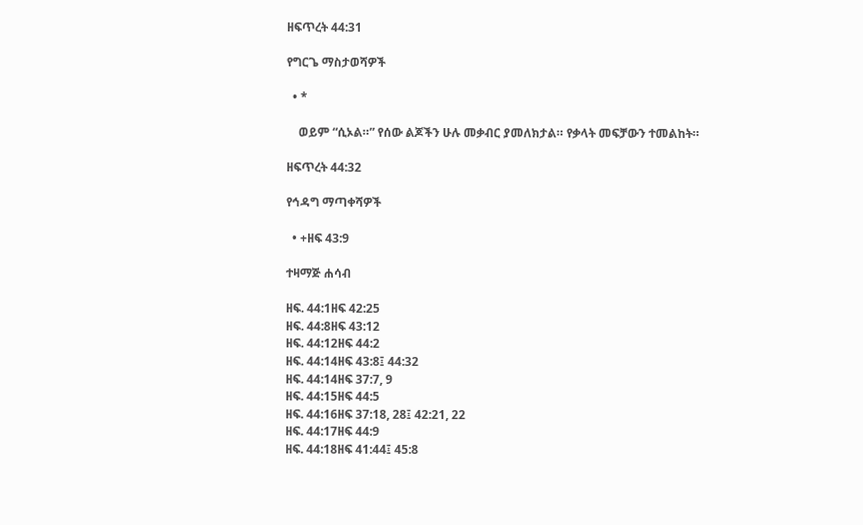ዘፍጥረት 44:31

የግርጌ ማስታወሻዎች

  • *

    ወይም “ሲኦል።” የሰው ልጆችን ሁሉ መቃብር ያመለክታል። የቃላት መፍቻውን ተመልከት።

ዘፍጥረት 44:32

የኅዳግ ማጣቀሻዎች

  • +ዘፍ 43:9

ተዛማጅ ሐሳብ

ዘፍ. 44:1ዘፍ 42:25
ዘፍ. 44:8ዘፍ 43:12
ዘፍ. 44:12ዘፍ 44:2
ዘፍ. 44:14ዘፍ 43:8፤ 44:32
ዘፍ. 44:14ዘፍ 37:7, 9
ዘፍ. 44:15ዘፍ 44:5
ዘፍ. 44:16ዘፍ 37:18, 28፤ 42:21, 22
ዘፍ. 44:17ዘፍ 44:9
ዘፍ. 44:18ዘፍ 41:44፤ 45:8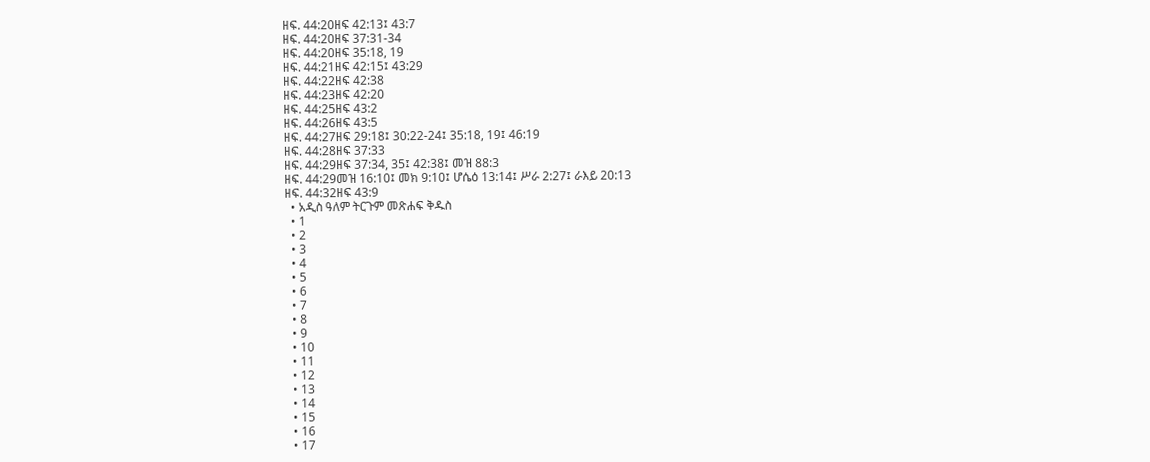ዘፍ. 44:20ዘፍ 42:13፤ 43:7
ዘፍ. 44:20ዘፍ 37:31-34
ዘፍ. 44:20ዘፍ 35:18, 19
ዘፍ. 44:21ዘፍ 42:15፤ 43:29
ዘፍ. 44:22ዘፍ 42:38
ዘፍ. 44:23ዘፍ 42:20
ዘፍ. 44:25ዘፍ 43:2
ዘፍ. 44:26ዘፍ 43:5
ዘፍ. 44:27ዘፍ 29:18፤ 30:22-24፤ 35:18, 19፤ 46:19
ዘፍ. 44:28ዘፍ 37:33
ዘፍ. 44:29ዘፍ 37:34, 35፤ 42:38፤ መዝ 88:3
ዘፍ. 44:29መዝ 16:10፤ መክ 9:10፤ ሆሴዕ 13:14፤ ሥራ 2:27፤ ራእይ 20:13
ዘፍ. 44:32ዘፍ 43:9
  • አዲስ ዓለም ትርጉም መጽሐፍ ቅዱስ
  • 1
  • 2
  • 3
  • 4
  • 5
  • 6
  • 7
  • 8
  • 9
  • 10
  • 11
  • 12
  • 13
  • 14
  • 15
  • 16
  • 17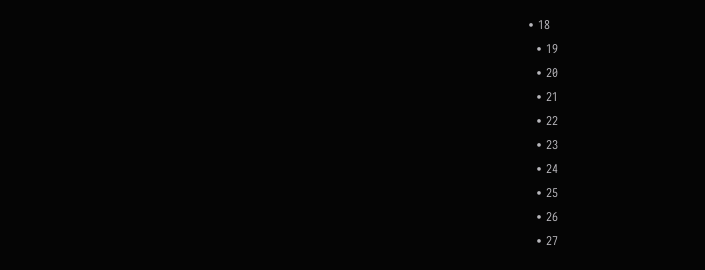• 18
  • 19
  • 20
  • 21
  • 22
  • 23
  • 24
  • 25
  • 26
  • 27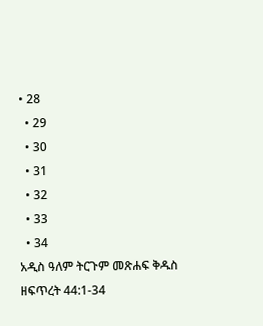• 28
  • 29
  • 30
  • 31
  • 32
  • 33
  • 34
አዲስ ዓለም ትርጉም መጽሐፍ ቅዱስ
ዘፍጥረት 44:1-34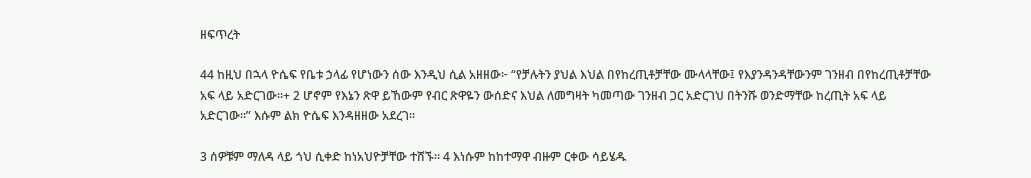ዘፍጥረት

44 ከዚህ በኋላ ዮሴፍ የቤቱ ኃላፊ የሆነውን ሰው እንዲህ ሲል አዘዘው፦ “የቻሉትን ያህል እህል በየከረጢቶቻቸው ሙላላቸው፤ የእያንዳንዳቸውንም ገንዘብ በየከረጢቶቻቸው አፍ ላይ አድርገው።+ 2 ሆኖም የእኔን ጽዋ ይኸውም የብር ጽዋዬን ውሰድና እህል ለመግዛት ካመጣው ገንዘብ ጋር አድርገህ በትንሹ ወንድማቸው ከረጢት አፍ ላይ አድርገው።” እሱም ልክ ዮሴፍ እንዳዘዘው አደረገ።

3 ሰዎቹም ማለዳ ላይ ጎህ ሲቀድ ከነአህዮቻቸው ተሸኙ። 4 እነሱም ከከተማዋ ብዙም ርቀው ሳይሄዱ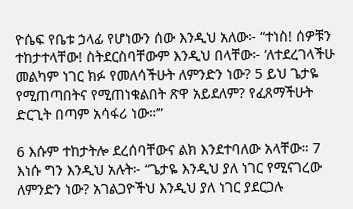ዮሴፍ የቤቱ ኃላፊ የሆነውን ሰው እንዲህ አለው፦ “ተነስ! ሰዎቹን ተከታተላቸው! ስትደርስባቸውም እንዲህ በላቸው፦ ‘ለተደረገላችሁ መልካም ነገር ክፉ የመለሳችሁት ለምንድን ነው? 5 ይህ ጌታዬ የሚጠጣበትና የሚጠነቁልበት ጽዋ አይደለም? የፈጸማችሁት ድርጊት በጣም አሳፋሪ ነው።’”

6 እሱም ተከታትሎ ደረሰባቸውና ልክ እንደተባለው አላቸው። 7 እነሱ ግን እንዲህ አሉት፦ “ጌታዬ እንዲህ ያለ ነገር የሚናገረው ለምንድን ነው? አገልጋዮችህ እንዲህ ያለ ነገር ያደርጋሉ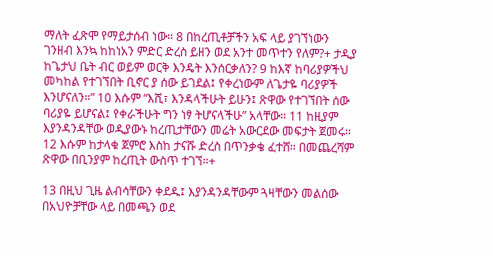ማለት ፈጽሞ የማይታሰብ ነው። 8 በከረጢቶቻችን አፍ ላይ ያገኘነውን ገንዘብ እንኳ ከከነአን ምድር ድረስ ይዘን ወደ አንተ መጥተን የለም?+ ታዲያ ከጌታህ ቤት ብር ወይም ወርቅ እንዴት እንሰርቃለን? 9 ከእኛ ከባሪያዎችህ መካከል የተገኘበት ቢኖር ያ ሰው ይገደል፤ የቀረነውም ለጌታዬ ባሪያዎች እንሆናለን።” 10 እሱም “እሺ፣ እንዳላችሁት ይሁን፤ ጽዋው የተገኘበት ሰው ባሪያዬ ይሆናል፤ የቀራችሁት ግን ነፃ ትሆናላችሁ” አላቸው። 11 ከዚያም እያንዳንዳቸው ወዲያውኑ ከረጢታቸውን መሬት አውርደው መፍታት ጀመሩ። 12 እሱም ከታላቁ ጀምሮ እስከ ታናሹ ድረስ በጥንቃቄ ፈተሸ። በመጨረሻም ጽዋው በቢንያም ከረጢት ውስጥ ተገኘ።+

13 በዚህ ጊዜ ልብሳቸውን ቀደዱ፤ እያንዳንዳቸውም ጓዛቸውን መልሰው በአህዮቻቸው ላይ በመጫን ወደ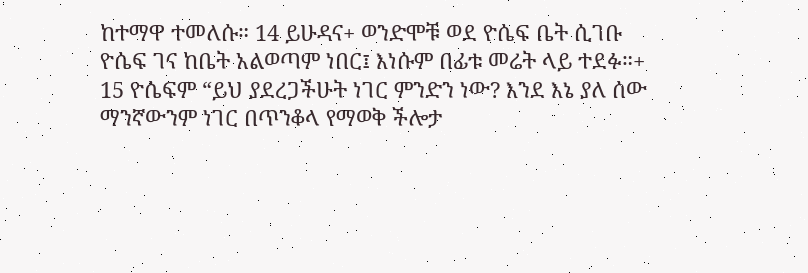ከተማዋ ተመለሱ። 14 ይሁዳና+ ወንድሞቹ ወደ ዮሴፍ ቤት ሲገቡ ዮሴፍ ገና ከቤት አልወጣም ነበር፤ እነሱም በፊቱ መሬት ላይ ተደፉ።+ 15 ዮሴፍም “ይህ ያደረጋችሁት ነገር ምንድን ነው? እንደ እኔ ያለ ሰው ማንኛውንም ነገር በጥንቆላ የማወቅ ችሎታ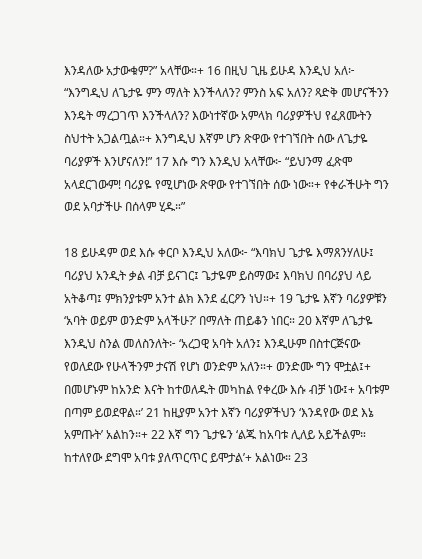እንዳለው አታውቁም?” አላቸው።+ 16 በዚህ ጊዜ ይሁዳ እንዲህ አለ፦ “እንግዲህ ለጌታዬ ምን ማለት እንችላለን? ምንስ አፍ አለን? ጻድቅ መሆናችንን እንዴት ማረጋገጥ እንችላለን? እውነተኛው አምላክ ባሪያዎችህ የፈጸሙትን ስህተት አጋልጧል።+ እንግዲህ እኛም ሆን ጽዋው የተገኘበት ሰው ለጌታዬ ባሪያዎች እንሆናለን!” 17 እሱ ግን እንዲህ አላቸው፦ “ይህንማ ፈጽሞ አላደርገውም! ባሪያዬ የሚሆነው ጽዋው የተገኘበት ሰው ነው።+ የቀራችሁት ግን ወደ አባታችሁ በሰላም ሂዱ።”

18 ይሁዳም ወደ እሱ ቀርቦ እንዲህ አለው፦ “እባክህ ጌታዬ እማጸንሃለሁ፤ ባሪያህ አንዲት ቃል ብቻ ይናገር፤ ጌታዬም ይስማው፤ እባክህ በባሪያህ ላይ አትቆጣ፤ ምክንያቱም አንተ ልክ እንደ ፈርዖን ነህ።+ 19 ጌታዬ እኛን ባሪያዎቹን ‘አባት ወይም ወንድም አላችሁ?’ በማለት ጠይቆን ነበር። 20 እኛም ለጌታዬ እንዲህ ስንል መለስንለት፦ ‘አረጋዊ አባት አለን፤ እንዲሁም በስተርጅናው የወለደው የሁላችንም ታናሽ የሆነ ወንድም አለን።+ ወንድሙ ግን ሞቷል፤+ በመሆኑም ከአንድ እናት ከተወለዱት መካከል የቀረው እሱ ብቻ ነው፤+ አባቱም በጣም ይወደዋል።’ 21 ከዚያም አንተ እኛን ባሪያዎችህን ‘እንዳየው ወደ እኔ አምጡት’ አልከን።+ 22 እኛ ግን ጌታዬን ‘ልጁ ከአባቱ ሊለይ አይችልም። ከተለየው ደግሞ አባቱ ያለጥርጥር ይሞታል’+ አልነው። 23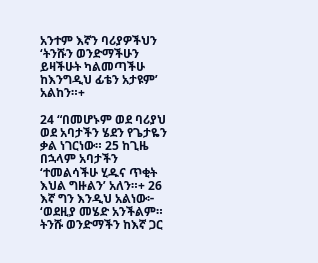አንተም እኛን ባሪያዎችህን ‘ትንሹን ወንድማችሁን ይዛችሁት ካልመጣችሁ ከእንግዲህ ፊቴን አታዩም’ አልከን።+

24 “በመሆኑም ወደ ባሪያህ ወደ አባታችን ሄደን የጌታዬን ቃል ነገርነው። 25 ከጊዜ በኋላም አባታችን ‘ተመልሳችሁ ሂዱና ጥቂት እህል ግዙልን’ አለን።+ 26 እኛ ግን እንዲህ አልነው፦ ‘ወደዚያ መሄድ አንችልም። ትንሹ ወንድማችን ከእኛ ጋር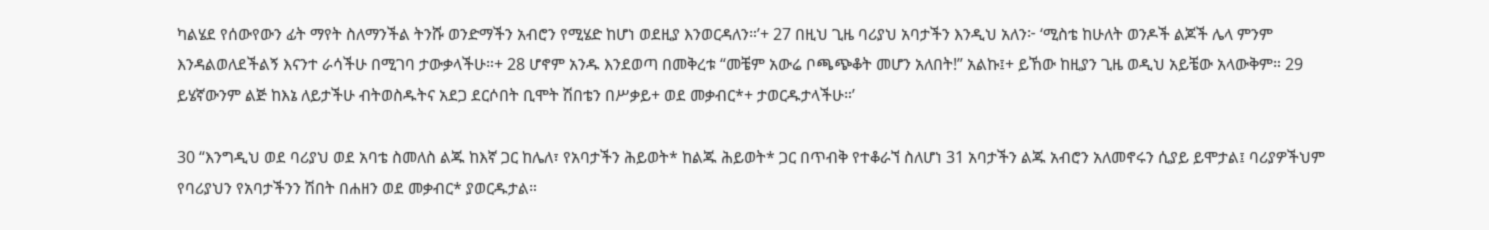ካልሄደ የሰውየውን ፊት ማየት ስለማንችል ትንሹ ወንድማችን አብሮን የሚሄድ ከሆነ ወደዚያ እንወርዳለን።’+ 27 በዚህ ጊዜ ባሪያህ አባታችን እንዲህ አለን፦ ‘ሚስቴ ከሁለት ወንዶች ልጆች ሌላ ምንም እንዳልወለደችልኝ እናንተ ራሳችሁ በሚገባ ታውቃላችሁ።+ 28 ሆኖም አንዱ እንደወጣ በመቅረቱ “መቼም አውሬ ቦጫጭቆት መሆን አለበት!” አልኩ፤+ ይኸው ከዚያን ጊዜ ወዲህ አይቼው አላውቅም። 29 ይሄኛውንም ልጅ ከእኔ ለይታችሁ ብትወስዱትና አደጋ ደርሶበት ቢሞት ሽበቴን በሥቃይ+ ወደ መቃብር*+ ታወርዱታላችሁ።’

30 “እንግዲህ ወደ ባሪያህ ወደ አባቴ ስመለስ ልጁ ከእኛ ጋር ከሌለ፣ የአባታችን ሕይወት* ከልጁ ሕይወት* ጋር በጥብቅ የተቆራኘ ስለሆነ 31 አባታችን ልጁ አብሮን አለመኖሩን ሲያይ ይሞታል፤ ባሪያዎችህም የባሪያህን የአባታችንን ሽበት በሐዘን ወደ መቃብር* ያወርዱታል።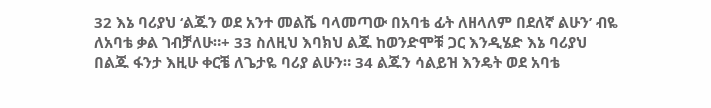32 እኔ ባሪያህ ‘ልጁን ወደ አንተ መልሼ ባላመጣው በአባቴ ፊት ለዘላለም በደለኛ ልሁን’ ብዬ ለአባቴ ቃል ገብቻለሁ።+ 33 ስለዚህ እባክህ ልጁ ከወንድሞቹ ጋር እንዲሄድ እኔ ባሪያህ በልጁ ፋንታ እዚሁ ቀርቼ ለጌታዬ ባሪያ ልሁን። 34 ልጁን ሳልይዝ እንዴት ወደ አባቴ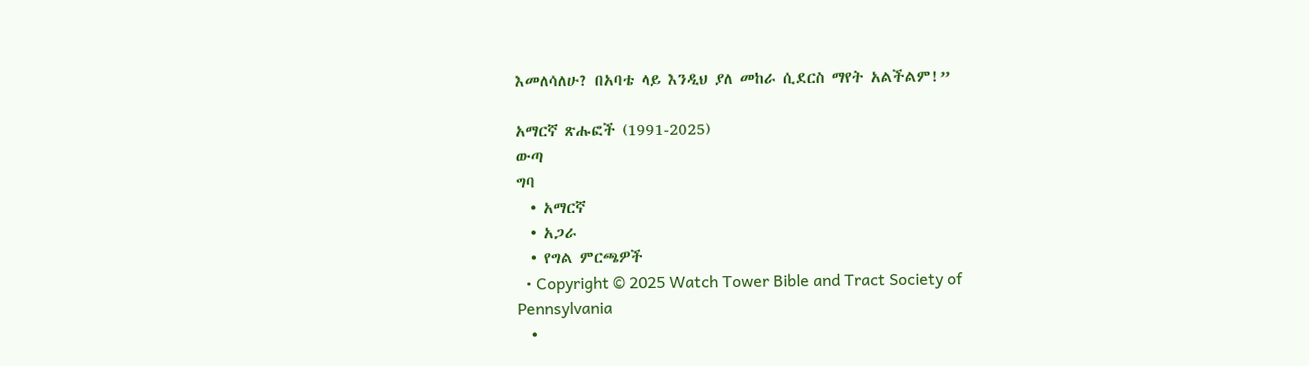እመለሳለሁ? በአባቴ ላይ እንዲህ ያለ መከራ ሲደርስ ማየት አልችልም!”

አማርኛ ጽሑፎች (1991-2025)
ውጣ
ግባ
  • አማርኛ
  • አጋራ
  • የግል ምርጫዎች
  • Copyright © 2025 Watch Tower Bible and Tract Society of Pennsylvania
  •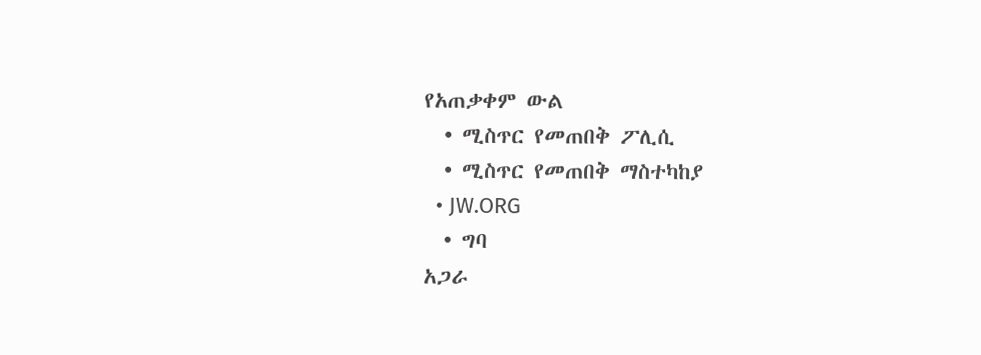የአጠቃቀም ውል
  • ሚስጥር የመጠበቅ ፖሊሲ
  • ሚስጥር የመጠበቅ ማስተካከያ
  • JW.ORG
  • ግባ
አጋራ